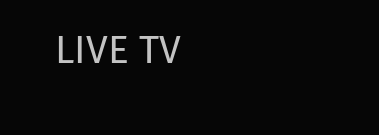LIVE TV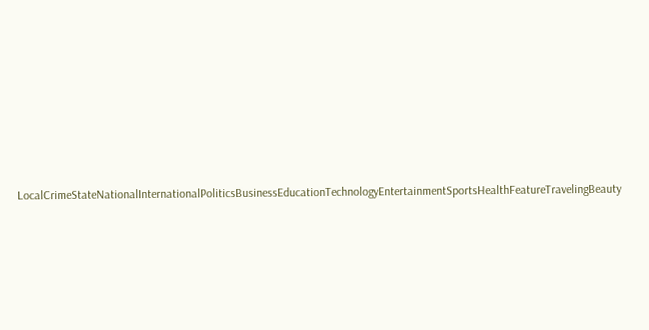LocalCrimeStateNationalInternationalPoliticsBusinessEducationTechnologyEntertainmentSportsHealthFeatureTravelingBeauty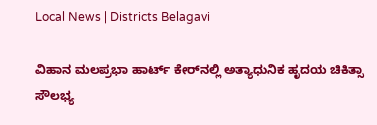Local News | Districts Belagavi

ವಿಹಾನ ಮಲಪ್ರಭಾ ಹಾರ್ಟ್ ಕೇರ್‌ನಲ್ಲಿ ಅತ್ಯಾಧುನಿಕ ಹೃದಯ ಚಿಕಿತ್ಸಾ ಸೌಲಭ್ಯ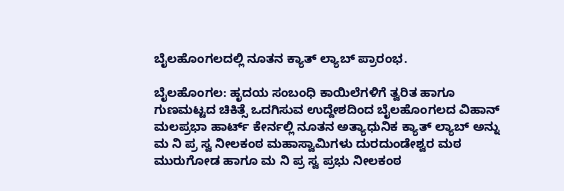ಬೈಲಹೊಂಗಲದಲ್ಲಿ ನೂತನ ಕ್ಯಾತ್ ಲ್ಯಾಬ್ ಪ್ರಾರಂಭ.

ಬೈಲಹೊಂಗಲ: ಹೃದಯ ಸಂಬಂಧಿ ಕಾಯಿಲೆಗಳಿಗೆ ತ್ವರಿತ ಹಾಗೂ ಗುಣಮಟ್ಟದ ಚಿಕಿತ್ಸೆ ಒದಗಿಸುವ ಉದ್ದೇಶದಿಂದ ಬೈಲಹೊಂಗಲದ ವಿಹಾನ್ ಮಲಪ್ರಭಾ ಹಾರ್ಟ್ ಕೇರ್ನಲ್ಲಿ ನೂತನ ಅತ್ಯಾಧುನಿಕ ಕ್ಯಾತ್ ಲ್ಯಾಬ್ ಅನ್ನು ಮ ನಿ ಪ್ರ ಸ್ವ ನೀಲಕಂಠ ಮಹಾಸ್ವಾಮಿಗಳು ದುರದುಂಡೇಶ್ವರ ಮಠ ಮುರುಗೋಡ ಹಾಗೂ ಮ ನಿ ಪ್ರ ಸ್ವ ಪ್ರಭು ನೀಲಕಂಠ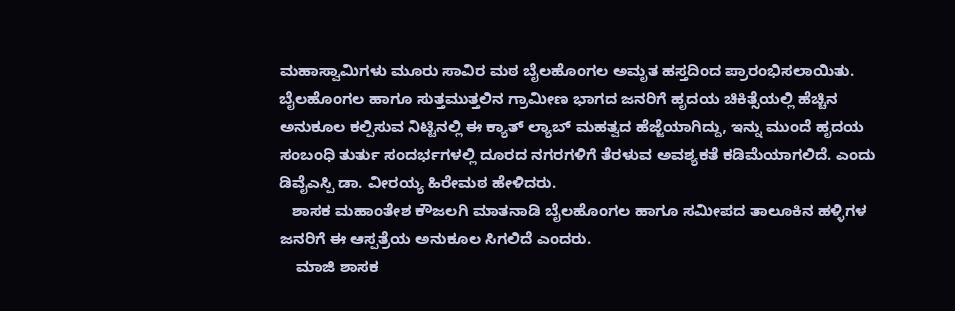ಮಹಾಸ್ವಾಮಿಗಳು ಮೂರು ಸಾವಿರ ಮಠ ಬೈಲಹೊಂಗಲ ಅಮೃತ ಹಸ್ತದಿಂದ ಪ್ರಾರಂಭಿಸಲಾಯಿತು.
ಬೈಲಹೊಂಗಲ ಹಾಗೂ ಸುತ್ತಮುತ್ತಲಿನ ಗ್ರಾಮೀಣ ಭಾಗದ ಜನರಿಗೆ ಹೃದಯ ಚಿಕಿತ್ಸೆಯಲ್ಲಿ ಹೆಚ್ಚಿನ ಅನುಕೂಲ ಕಲ್ಪಿಸುವ ನಿಟ್ಟಿನಲ್ಲಿ ಈ ಕ್ಯಾತ್ ಲ್ಯಾಬ್ ಮಹತ್ವದ ಹೆಜ್ಜೆಯಾಗಿದ್ದು, ಇನ್ನು ಮುಂದೆ ಹೃದಯ ಸಂಬಂಧಿ ತುರ್ತು ಸಂದರ್ಭಗಳಲ್ಲಿ ದೂರದ ನಗರಗಳಿಗೆ ತೆರಳುವ ಅವಶ್ಯಕತೆ ಕಡಿಮೆಯಾಗಲಿದೆ. ಎಂದು ಡಿವೈಎಸ್ಪಿ ಡಾ. ವೀರಯ್ಯ ಹಿರೇಮಠ ಹೇಳಿದರು.
   ಶಾಸಕ ಮಹಾಂತೇಶ ಕೌಜಲಗಿ ಮಾತನಾಡಿ ಬೈಲಹೊಂಗಲ ಹಾಗೂ ಸಮೀಪದ ತಾಲೂಕಿನ ಹಳ್ಳಿಗಳ ಜನರಿಗೆ ಈ ಆಸ್ಪತ್ರೆಯ ಅನುಕೂಲ ಸಿಗಲಿದೆ ಎಂದರು.
    ಮಾಜಿ ಶಾಸಕ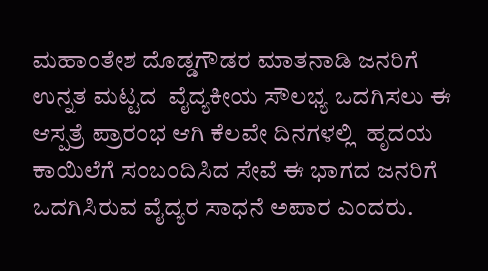ಮಹಾಂತೇಶ ದೊಡ್ಡಗೌಡರ ಮಾತನಾಡಿ ಜನರಿಗೆ ಉನ್ನತ ಮಟ್ಟದ  ವೈದ್ಯಕೀಯ ಸೌಲಭ್ಯ ಒದಗಿಸಲು ಈ ಆಸ್ಪತ್ರೆ ಪ್ರಾರಂಭ ಆಗಿ ಕೆಲವೇ ದಿನಗಳಲ್ಲಿ  ಹೃದಯ ಕಾಯಿಲೆಗೆ ಸಂಬಂದಿಸಿದ ಸೇವೆ ಈ ಭಾಗದ ಜನರಿಗೆ ಒದಗಿಸಿರುವ ವೈದ್ಯರ ಸಾಧನೆ ಅಪಾರ ಎಂದರು.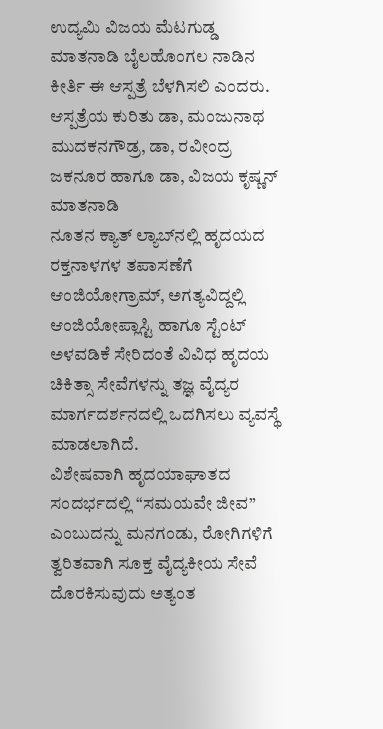ಉದ್ಯಮಿ ವಿಜಯ ಮೆಟಗುಡ್ಡ ಮಾತನಾಡಿ ಬೈಲಹೊಂಗಲ ನಾಡಿನ ಕೀರ್ತಿ ಈ ಆಸ್ಪತ್ರೆ ಬೆಳಗಿಸಲಿ ಎಂದರು.
ಆಸ್ಪತ್ರೆಯ ಕುರಿತು ಡಾ, ಮಂಜುನಾಥ ಮುದಕನಗೌಡ್ರ, ಡಾ, ರವೀಂದ್ರ ಜಕನೂರ ಹಾಗೂ ಡಾ, ವಿಜಯ ಕೃಷ್ಣನ್ ಮಾತನಾಡಿ
ನೂತನ ಕ್ಯಾತ್ ಲ್ಯಾಬ್‌ನಲ್ಲಿ ಹೃದಯದ ರಕ್ತನಾಳಗಳ ತಪಾಸಣೆಗೆ ಆಂಜಿಯೋಗ್ರಾಮ್, ಅಗತ್ಯವಿದ್ದಲ್ಲಿ ಆಂಜಿಯೋಪ್ಲಾಸ್ಟಿ ಹಾಗೂ ಸ್ಟೆಂಟ್ ಅಳವಡಿಕೆ ಸೇರಿದಂತೆ ವಿವಿಧ ಹೃದಯ ಚಿಕಿತ್ಸಾ ಸೇವೆಗಳನ್ನು ತಜ್ಞ ವೈದ್ಯರ ಮಾರ್ಗದರ್ಶನದಲ್ಲಿ ಒದಗಿಸಲು ವ್ಯವಸ್ಥೆ ಮಾಡಲಾಗಿದೆ.
ವಿಶೇಷವಾಗಿ ಹೃದಯಾಘಾತದ ಸಂದರ್ಭದಲ್ಲಿ “ಸಮಯವೇ ಜೀವ” ಎಂಬುದನ್ನು ಮನಗಂಡು, ರೋಗಿಗಳಿಗೆ ತ್ವರಿತವಾಗಿ ಸೂಕ್ತ ವೈದ್ಯಕೀಯ ಸೇವೆ ದೊರಕಿಸುವುದು ಅತ್ಯಂತ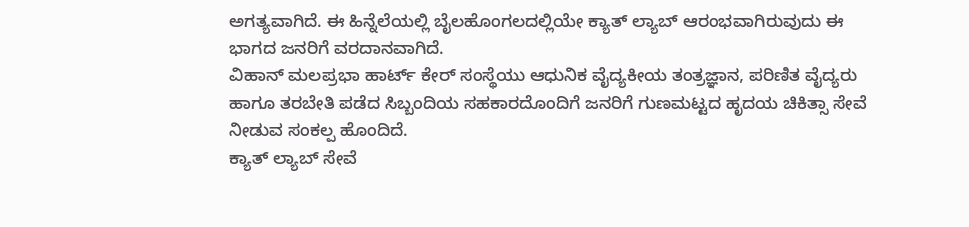ಅಗತ್ಯವಾಗಿದೆ. ಈ ಹಿನ್ನೆಲೆಯಲ್ಲಿ ಬೈಲಹೊಂಗಲದಲ್ಲಿಯೇ ಕ್ಯಾತ್ ಲ್ಯಾಬ್ ಆರಂಭವಾಗಿರುವುದು ಈ ಭಾಗದ ಜನರಿಗೆ ವರದಾನವಾಗಿದೆ.
ವಿಹಾನ್ ಮಲಪ್ರಭಾ ಹಾರ್ಟ್ ಕೇರ್ ಸಂಸ್ಥೆಯು ಆಧುನಿಕ ವೈದ್ಯಕೀಯ ತಂತ್ರಜ್ಞಾನ, ಪರಿಣಿತ ವೈದ್ಯರು ಹಾಗೂ ತರಬೇತಿ ಪಡೆದ ಸಿಬ್ಬಂದಿಯ ಸಹಕಾರದೊಂದಿಗೆ ಜನರಿಗೆ ಗುಣಮಟ್ಟದ ಹೃದಯ ಚಿಕಿತ್ಸಾ ಸೇವೆ ನೀಡುವ ಸಂಕಲ್ಪ ಹೊಂದಿದೆ.
ಕ್ಯಾತ್ ಲ್ಯಾಬ್ ಸೇವೆ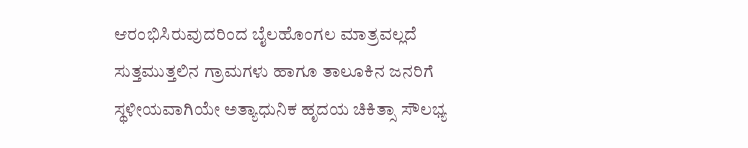ಆರಂಭಿಸಿರುವುದರಿಂದ ಬೈಲಹೊಂಗಲ ಮಾತ್ರವಲ್ಲದೆ ಸುತ್ತಮುತ್ತಲಿನ ಗ್ರಾಮಗಳು ಹಾಗೂ ತಾಲೂಕಿನ ಜನರಿಗೆ ಸ್ಥಳೀಯವಾಗಿಯೇ ಅತ್ಯಾಧುನಿಕ ಹೃದಯ ಚಿಕಿತ್ಸಾ ಸೌಲಭ್ಯ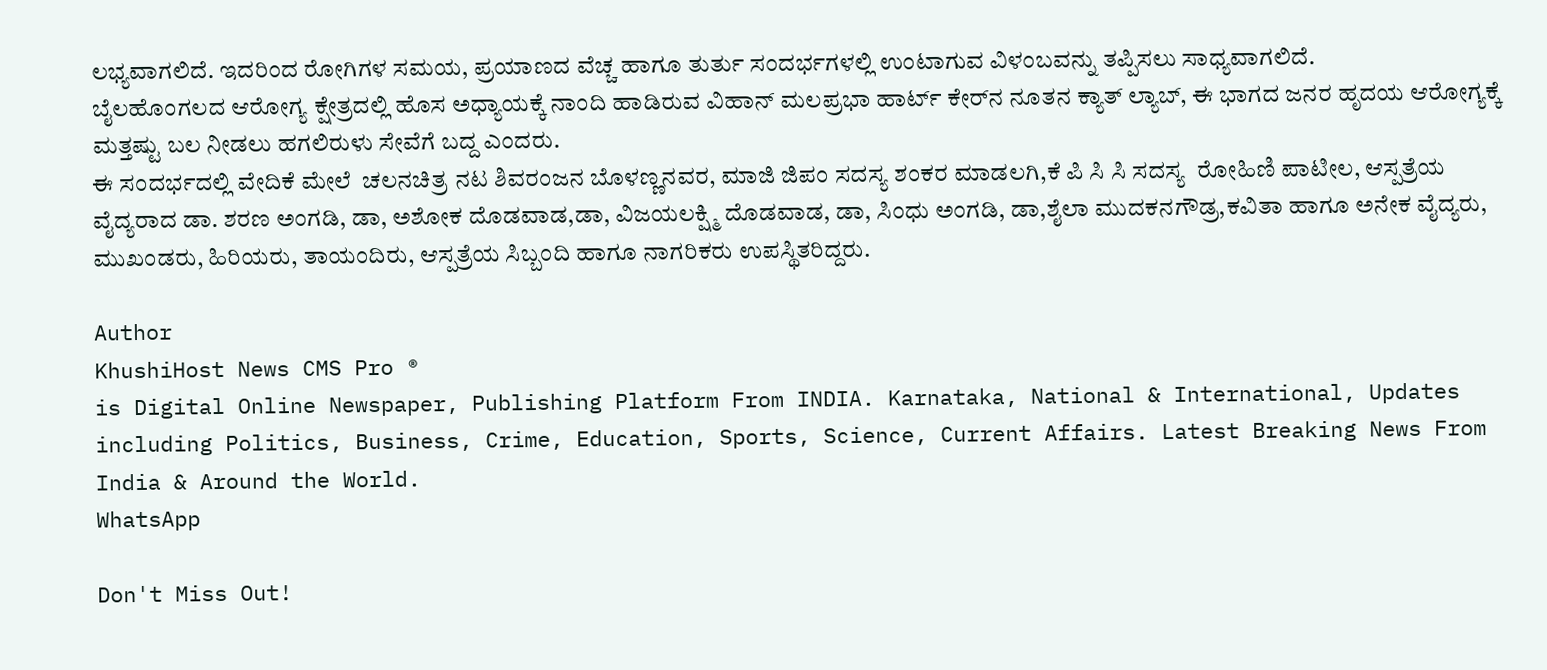ಲಭ್ಯವಾಗಲಿದೆ. ಇದರಿಂದ ರೋಗಿಗಳ ಸಮಯ, ಪ್ರಯಾಣದ ವೆಚ್ಚ ಹಾಗೂ ತುರ್ತು ಸಂದರ್ಭಗಳಲ್ಲಿ ಉಂಟಾಗುವ ವಿಳಂಬವನ್ನು ತಪ್ಪಿಸಲು ಸಾಧ್ಯವಾಗಲಿದೆ.
ಬೈಲಹೊಂಗಲದ ಆರೋಗ್ಯ ಕ್ಷೇತ್ರದಲ್ಲಿ ಹೊಸ ಅಧ್ಯಾಯಕ್ಕೆ ನಾಂದಿ ಹಾಡಿರುವ ವಿಹಾನ್ ಮಲಪ್ರಭಾ ಹಾರ್ಟ್ ಕೇರ್‌ನ ನೂತನ ಕ್ಯಾತ್ ಲ್ಯಾಬ್, ಈ ಭಾಗದ ಜನರ ಹೃದಯ ಆರೋಗ್ಯಕ್ಕೆ ಮತ್ತಷ್ಟು ಬಲ ನೀಡಲು ಹಗಲಿರುಳು ಸೇವೆಗೆ ಬದ್ದ ಎಂದರು.
ಈ ಸಂದರ್ಭದಲ್ಲಿ ವೇದಿಕೆ ಮೇಲೆ  ಚಲನಚಿತ್ರ ನಟ ಶಿವರಂಜನ ಬೊಳಣ್ಣನವರ, ಮಾಜಿ ಜಿಪಂ ಸದಸ್ಯ ಶಂಕರ ಮಾಡಲಗಿ,ಕೆ ಪಿ ಸಿ ಸಿ ಸದಸ್ಯ  ರೋಹಿಣಿ ಪಾಟೀಲ, ಆಸ್ಪತ್ರೆಯ ವೈದ್ಯರಾದ ಡಾ. ಶರಣ ಅಂಗಡಿ, ಡಾ, ಅಶೋಕ ದೊಡವಾಡ,ಡಾ, ವಿಜಯಲಕ್ಷ್ಮಿ ದೊಡವಾಡ, ಡಾ, ಸಿಂಧು ಅಂಗಡಿ, ಡಾ,ಶೈಲಾ ಮುದಕನಗೌಡ್ರ,ಕವಿತಾ ಹಾಗೂ ಅನೇಕ ವೈದ್ಯರು, ಮುಖಂಡರು, ಹಿರಿಯರು, ತಾಯಂದಿರು, ಆಸ್ಪತ್ರೆಯ ಸಿಬ್ಬಂದಿ ಹಾಗೂ ನಾಗರಿಕರು ಉಪಸ್ಥಿತರಿದ್ದರು.

Author
KhushiHost News CMS Pro ®
is Digital Online Newspaper, Publishing Platform From INDIA. Karnataka, National & International, Updates including Politics, Business, Crime, Education, Sports, Science, Current Affairs. Latest Breaking News From India & Around the World.
WhatsApp

Don't Miss Out!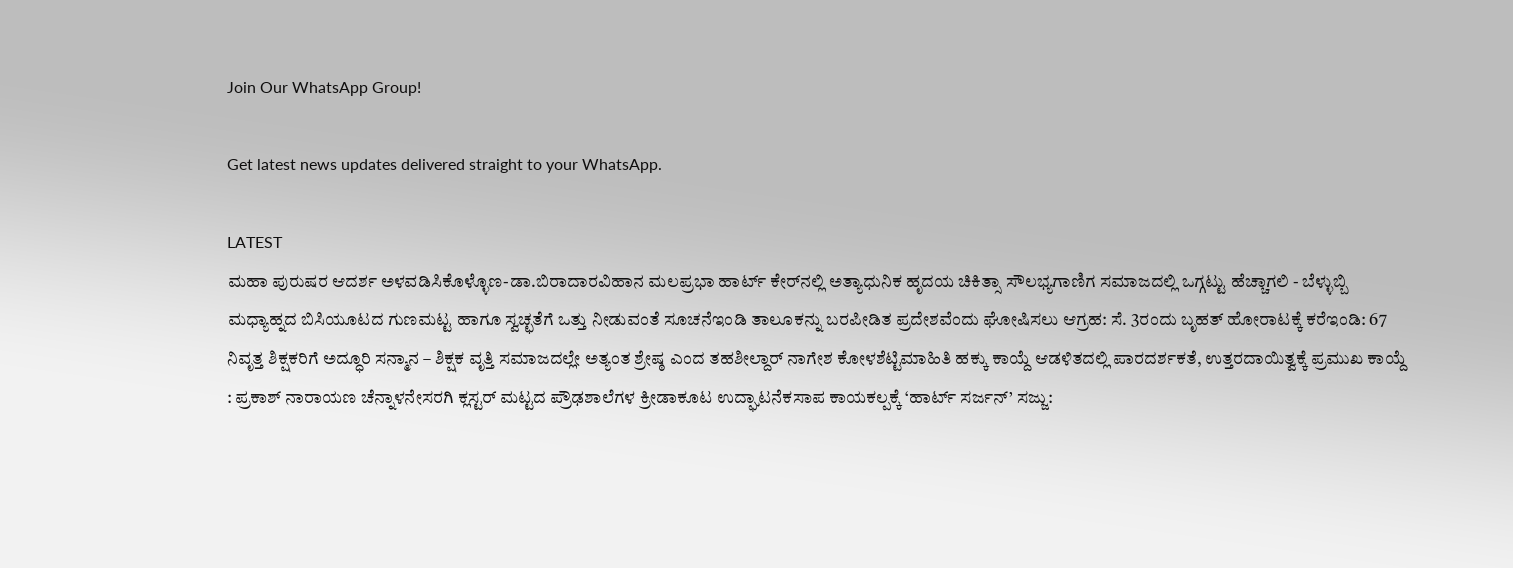Join Our WhatsApp Group!

Get latest news updates delivered straight to your WhatsApp.

LATEST
ಮಹಾ ಪುರುಷರ ಆದರ್ಶ ಅಳವಡಿಸಿಕೊಳ್ಳೊಣ-ಡಾ.ಬಿರಾದಾರವಿಹಾನ ಮಲಪ್ರಭಾ ಹಾರ್ಟ್ ಕೇರ್‌ನಲ್ಲಿ ಅತ್ಯಾಧುನಿಕ ಹೃದಯ ಚಿಕಿತ್ಸಾ ಸೌಲಭ್ಯಗಾಣಿಗ ಸಮಾಜದಲ್ಲಿ ಒಗ್ಗಟ್ಟು ಹೆಚ್ಚಾಗಲಿ - ಬೆಳ್ಳುಬ್ಬಿ  ಮಧ್ಯಾಹ್ನದ ಬಿಸಿಯೂಟದ ಗುಣಮಟ್ಟ ಹಾಗೂ ಸ್ವಚ್ಛತೆಗೆ ಒತ್ತು ನೀಡುವಂತೆ ಸೂಚನೆಇಂಡಿ ತಾಲೂಕನ್ನು ಬರಪೀಡಿತ ಪ್ರದೇಶವೆಂದು ಘೋಷಿಸಲು ಆಗ್ರಹ: ಸೆ. 3ರಂದು ಬೃಹತ್ ಹೋರಾಟಕ್ಕೆ ಕರೆಇಂಡಿ: 67 ನಿವೃತ್ತ ಶಿಕ್ಷಕರಿಗೆ ಅದ್ಧೂರಿ ಸನ್ಮಾನ – ಶಿಕ್ಷಕ ವೃತ್ತಿ ಸಮಾಜದಲ್ಲೇ ಅತ್ಯಂತ ಶ್ರೇಷ್ಠ ಎಂದ ತಹಶೀಲ್ದಾರ್ ನಾಗೇಶ ಕೋಳಶೆಟ್ಟಿಮಾಹಿತಿ ಹಕ್ಕು ಕಾಯ್ದೆ ಆಡಳಿತದಲ್ಲಿ ಪಾರದರ್ಶಕತೆ, ಉತ್ತರದಾಯಿತ್ವಕ್ಕೆ ಪ್ರಮುಖ ಕಾಯ್ದೆ : ಪ್ರಕಾಶ್ ನಾರಾಯಣ ಚೆನ್ನಾಳನೇಸರಗಿ ಕ್ಲಸ್ಟರ್ ಮಟ್ಟದ ಪ್ರೌಢಶಾಲೆಗಳ ಕ್ರೀಡಾಕೂಟ ಉದ್ಘಾಟನೆಕಸಾಪ ಕಾಯಕಲ್ಪಕ್ಕೆ ‘ಹಾರ್ಟ್ ಸರ್ಜನ್’ ಸಜ್ಜು: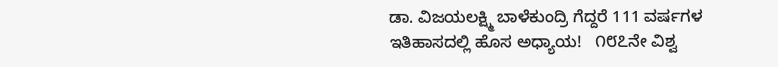ಡಾ. ವಿಜಯಲಕ್ಷ್ಮಿ ಬಾಳೆಕುಂದ್ರಿ ಗೆದ್ದರೆ 111 ವರ್ಷಗಳ ಇತಿಹಾಸದಲ್ಲಿ ಹೊಸ ಅಧ್ಯಾಯ!   ೧೮೭ನೇ ವಿಶ್ವ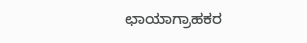ಛಾಯಾಗ್ರಾಹಕರ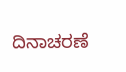ದಿನಾಚರಣೆ